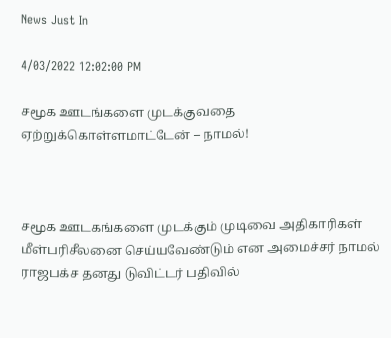News Just In

4/03/2022 12:02:00 PM

சமூக ஊடங்களை முடக்குவதை ஏற்றுக்கொள்ளமாட்டேன் – நாமல்!



சமூக ஊடகங்களை முடக்கும் முடிவை அதிகாரிகள் மீள்பரிசீலனை செய்யவேண்டும் என அமைச்சர் நாமல் ராஜபக்ச தனது டுவிட்டர் பதிவில்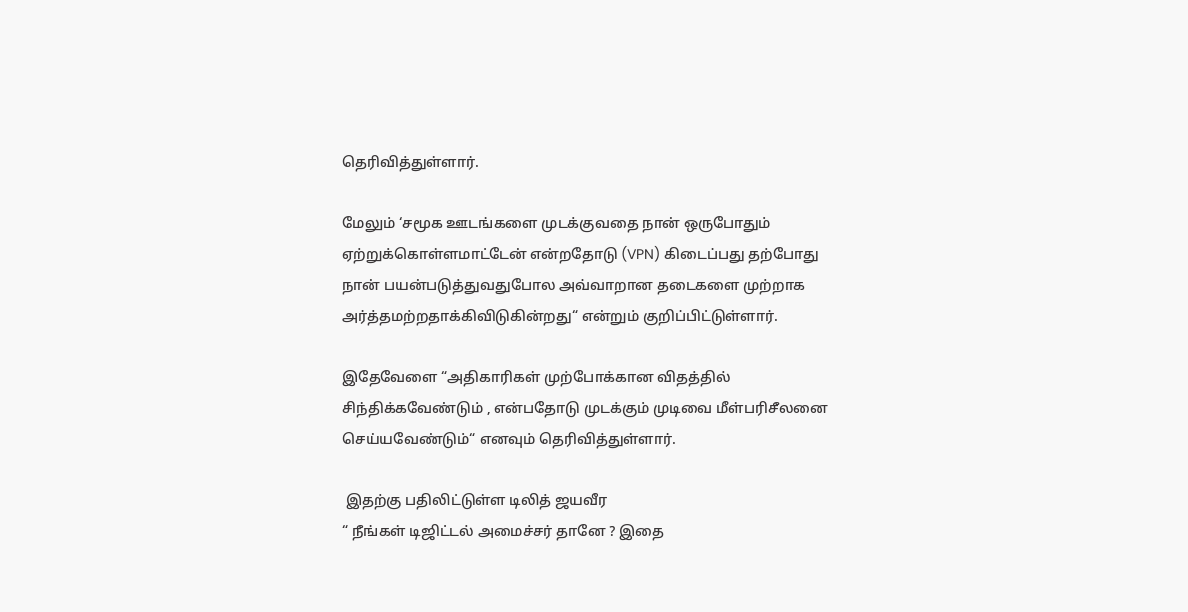தெரிவித்துள்ளார்.

மேலும் ‘சமூக ஊடங்களை முடக்குவதை நான் ஒருபோதும் ஏற்றுக்கொள்ளமாட்டேன் என்றதோடு (VPN) கிடைப்பது தற்போது நான் பயன்படுத்துவதுபோல அவ்வாறான தடைகளை முற்றாக அர்த்தமற்றதாக்கிவிடுகின்றது“ என்றும் குறிப்பிட்டுள்ளார்.

இதேவேளை “அதிகாரிகள் முற்போக்கான விதத்தில் சிந்திக்கவேண்டும் , என்பதோடு முடக்கும் முடிவை மீள்பரிசீலனை செய்யவேண்டும்“ எனவும் தெரிவித்துள்ளார்.

 இதற்கு பதிலிட்டுள்ள டிலித் ஜயவீர
“ நீங்கள் டிஜிட்டல் அமைச்சர் தானே ? இதை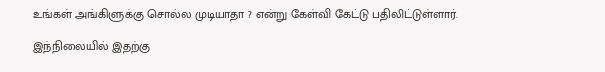உங்கள் அங்கிளுக்கு சொல்ல முடியாதா ? என்று கேள்வி கேட்டு பதிலிட்டுள்ளார்.

இந்நிலையில் இதற்கு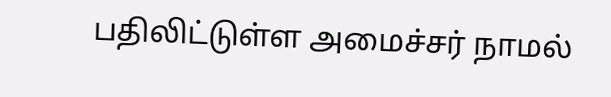பதிலிட்டுள்ள அமைச்சர் நாமல்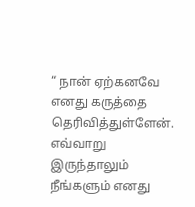“ நான் ஏற்கனவே எனது கருத்தை தெரிவித்துள்ளேன். எவ்வாறு இருந்தாலும் நீங்களும் எனது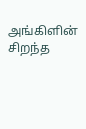அங்கிளின் சிறந்த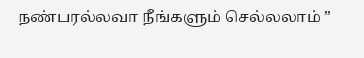நண்பரல்லவா நீங்களும் செல்லலாம் ”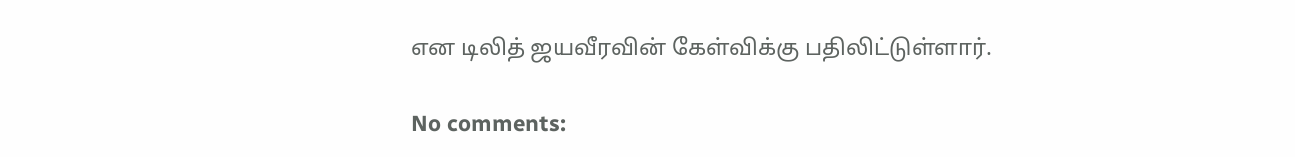என டிலித் ஜயவீரவின் கேள்விக்கு பதிலிட்டுள்ளார்.

No comments: